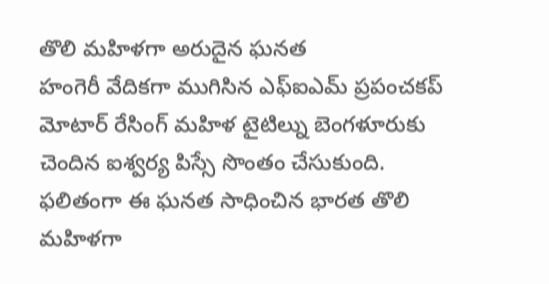తొలి మహిళగా అరుదైన ఘనత
హంగెరీ వేదికగా ముగిసిన ఎఫ్ఐఎమ్ ప్రపంచకప్ మోటార్ రేసింగ్ మహిళ టైటిల్ను బెంగళూరుకు చెందిన ఐశ్వర్య పిస్సే సొంతం చేసుకుంది. ఫలితంగా ఈ ఘనత సాధించిన భారత తొలి మహిళగా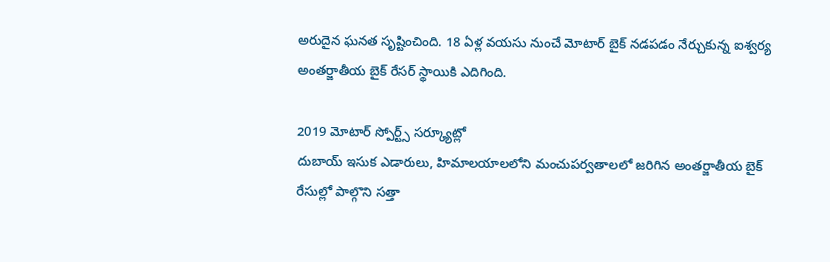అరుదైన ఘనత సృష్టించింది. 18 ఏళ్ల వయసు నుంచే మోటార్ బైక్ నడపడం నేర్చుకున్న ఐశ్వర్య అంతర్జాతీయ బైక్ రేసర్ స్థాయికి ఎదిగింది.

2019 మోటార్ స్పోర్ట్స్ సర్క్యూట్లో
దుబాయ్ ఇసుక ఎడారులు, హిమాలయాలలోని మంచుపర్వతాలలో జరిగిన అంతర్జాతీయ బైక్ రేసుల్లో పాల్గొని సత్తా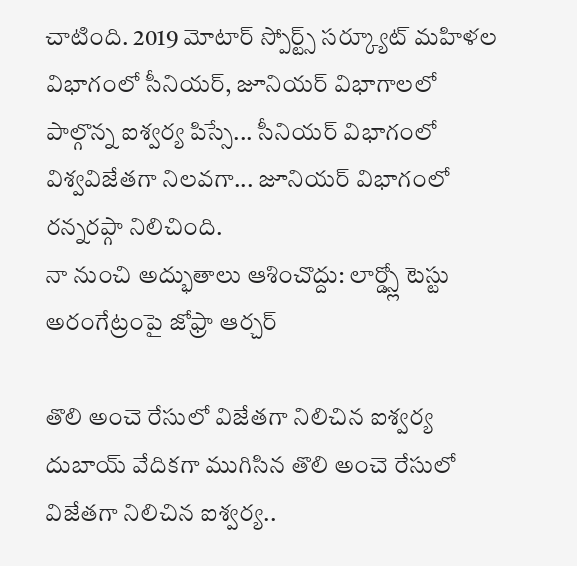చాటింది. 2019 మోటార్ స్పోర్ట్స్ సర్క్యూట్ మహిళల విభాగంలో సీనియర్, జూనియర్ విభాగాలలో పాల్గొన్న ఐశ్వర్య పిస్సే... సీనియర్ విభాగంలో విశ్వవిజేతగా నిలవగా... జూనియర్ విభాగంలో రన్నరప్గా నిలిచింది.
నా నుంచి అద్భుతాలు ఆశించొద్దు: లార్డ్స్లో టెస్టు అరంగేట్రంపై జోఫ్రా ఆర్చర్

తొలి అంచె రేసులో విజేతగా నిలిచిన ఐశ్వర్య
దుబాయ్ వేదికగా ముగిసిన తొలి అంచె రేసులో విజేతగా నిలిచిన ఐశ్వర్య..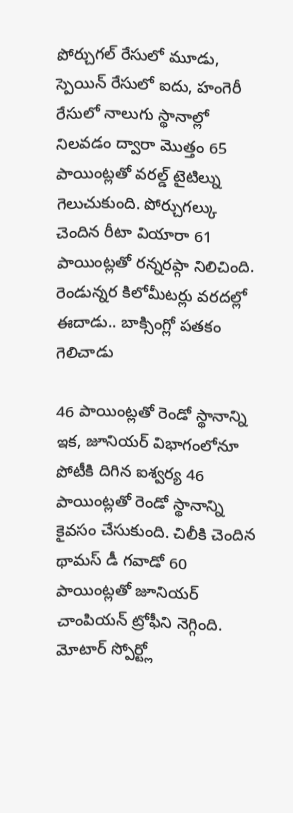పోర్చుగల్ రేసులో మూడు, స్పెయిన్ రేసులో ఐదు, హంగెరీ రేసులో నాలుగు స్థానాల్లో నిలవడం ద్వారా మొత్తం 65 పాయింట్లతో వరల్డ్ టైటిల్ను గెలుచుకుంది. పోర్చుగల్కు చెందిన రీటా వియారా 61 పాయింట్లతో రన్నరప్గా నిలిచింది.
రెండున్నర కిలోమీటర్లు వరదల్లో ఈదాడు.. బాక్సింగ్లో పతకం గెలిచాడు

46 పాయింట్లతో రెండో స్థానాన్ని
ఇక, జూనియర్ విభాగంలోనూ పోటీకి దిగిన ఐశ్వర్య 46 పాయింట్లతో రెండో స్థానాన్ని కైవసం చేసుకుంది. చిలీకి చెందిన థామస్ డీ గవాడో 60 పాయింట్లతో జూనియర్ చాంపియన్ ట్రోఫీని నెగ్గింది. మోటార్ స్పోర్ట్లో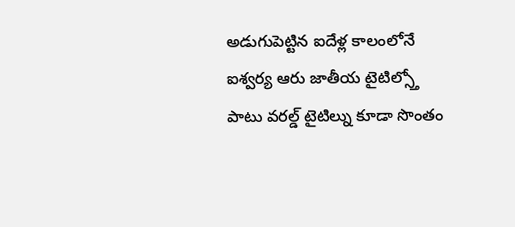అడుగుపెట్టిన ఐదేళ్ల కాలంలోనే ఐశ్వర్య ఆరు జాతీయ టైటిల్స్తో పాటు వరల్డ్ టైటిల్ను కూడా సొంతం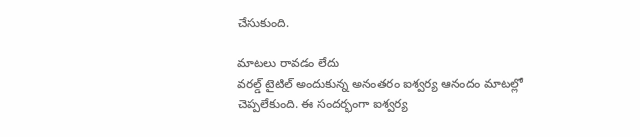చేసుకుంది.

మాటలు రావడం లేదు
వరల్డ్ టైటిల్ అందుకున్న అనంతరం ఐశ్వర్య ఆనందం మాటల్లో చెప్పలేకుంది. ఈ సందర్భంగా ఐశ్వర్య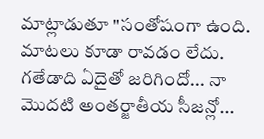మాట్లాడుతూ "సంతోషంగా ఉంది. మాటలు కూడా రావడం లేదు. గతేడాది ఏదైతో జరిగిందో... నా మొదటి అంతర్జాతీయ సీజన్లో...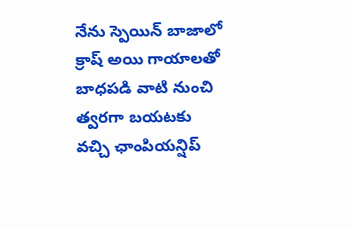నేను స్పెయిన్ బాజాలో క్రాష్ అయి గాయాలతో బాధపడి వాటి నుంచి త్వరగా బయటకు వచ్చి ఛాంపియన్షిప్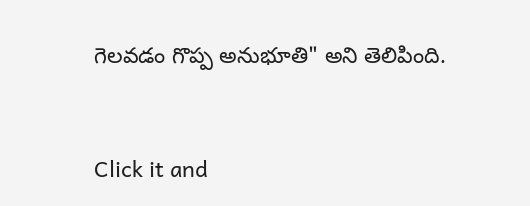గెలవడం గొప్ప అనుభూతి" అని తెలిపింది.


Click it and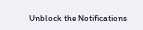Unblock the Notifications